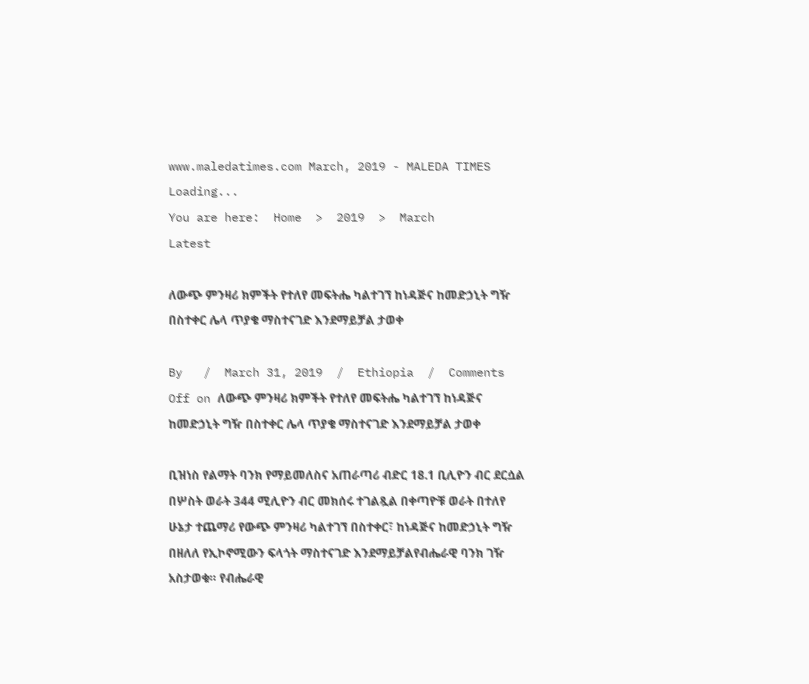www.maledatimes.com March, 2019 - MALEDA TIMES
Loading...
You are here:  Home  >  2019  >  March
Latest

ለውጭ ምንዛሪ ክምችት የተለየ መፍትሔ ካልተገኘ ከነዳጅና ከመድኃኒት ግዥ በስተቀር ሌላ ጥያቄ ማስተናገድ እንደማይቻል ታወቀ

By   /  March 31, 2019  /  Ethiopia  /  Comments Off on ለውጭ ምንዛሪ ክምችት የተለየ መፍትሔ ካልተገኘ ከነዳጅና ከመድኃኒት ግዥ በስተቀር ሌላ ጥያቄ ማስተናገድ እንደማይቻል ታወቀ

ቢዝነስ የልማት ባንክ የማይመለስና አጠራጣሪ ብድር 18.1 ቢሊዮን ብር ደርሷል በሦስት ወራት 344 ሚሊዮን ብር መክሰሩ ተገልጿል በቀጣዮቹ ወራት በተለየ ሁኔታ ተጨማሪ የውጭ ምንዛሪ ካልተገኘ በስተቀር፣ ከነዳጅና ከመድኃኒት ግዥ በዘለለ የኢኮኖሚውን ፍላጎት ማስተናገድ እንደማይቻልየብሔራዊ ባንክ ገዥ አስታወቁ። የብሔራዊ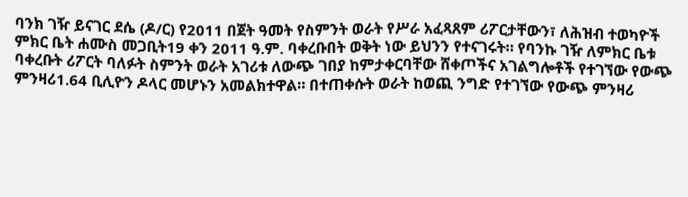ባንክ ገዥ ይናገር ደሴ (ዶ/ር) የ2011 በጀት ዓመት የስምንት ወራት የሥራ አፈጻጸም ሪፖርታቸውን፣ ለሕዝብ ተወካዮች ምክር ቤት ሐሙስ መጋቢት19 ቀን 2011 ዓ.ም. ባቀረቡበት ወቅት ነው ይህንን የተናገሩት። የባንኩ ገዥ ለምክር ቤቱ ባቀረቡት ሪፖርት ባለፉት ስምንት ወራት አገሪቱ ለውጭ ገበያ ከምታቀርባቸው ሸቀጦችና አገልግሎቶች የተገኘው የውጭ ምንዛሪ1.64 ቢሊዮን ዶላር መሆኑን አመልክተዋል። በተጠቀሱት ወራት ከወጪ ንግድ የተገኘው የውጭ ምንዛሪ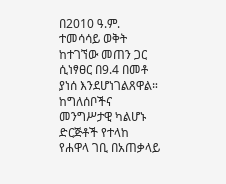በ2010 ዓ.ም. ተመሳሳይ ወቅት ከተገኘው መጠን ጋር ሲነፃፀር በ9.4 በመቶ ያነሰ እንደሆነገልጸዋል። ከግለሰቦችና መንግሥታዊ ካልሆኑ ድርጅቶች የተላከ የሐዋላ ገቢ በአጠቃላይ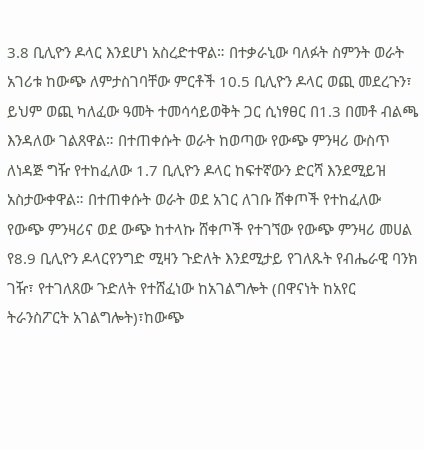3.8 ቢሊዮን ዶላር እንደሆነ አስረድተዋል። በተቃራኒው ባለፉት ስምንት ወራት አገሪቱ ከውጭ ለምታስገባቸው ምርቶች 10.5 ቢሊዮን ዶላር ወጪ መደረጉን፣ ይህም ወጪ ካለፈው ዓመት ተመሳሳይወቅት ጋር ሲነፃፀር በ1.3 በመቶ ብልጫ እንዳለው ገልጸዋል። በተጠቀሱት ወራት ከወጣው የውጭ ምንዛሪ ውስጥ ለነዳጅ ግዥ የተከፈለው 1.7 ቢሊዮን ዶላር ከፍተኛውን ድርሻ እንደሚይዝ አስታውቀዋል። በተጠቀሱት ወራት ወደ አገር ለገቡ ሸቀጦች የተከፈለው የውጭ ምንዛሪና ወደ ውጭ ከተላኩ ሸቀጦች የተገኘው የውጭ ምንዛሪ መሀል የ8.9 ቢሊዮን ዶላርየንግድ ሚዛን ጉድለት እንደሚታይ የገለጹት የብሔራዊ ባንክ ገዥ፣ የተገለጸው ጉድለት የተሸፈነው ከአገልግሎት (በዋናነት ከአየር ትራንስፖርት አገልግሎት)፣ከውጭ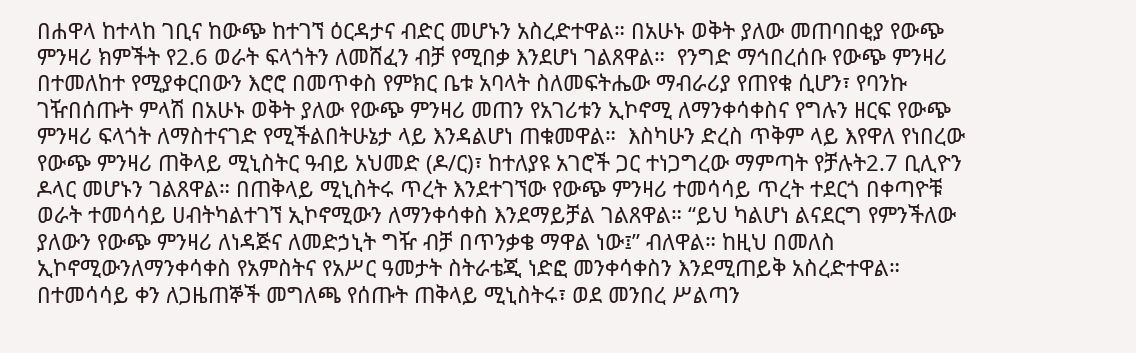በሐዋላ ከተላከ ገቢና ከውጭ ከተገኘ ዕርዳታና ብድር መሆኑን አስረድተዋል። በአሁኑ ወቅት ያለው መጠባበቂያ የውጭ ምንዛሪ ክምችት የ2.6 ወራት ፍላጎትን ለመሸፈን ብቻ የሚበቃ እንደሆነ ገልጸዋል።  የንግድ ማኅበረሰቡ የውጭ ምንዛሪ በተመለከተ የሚያቀርበውን እሮሮ በመጥቀስ የምክር ቤቱ አባላት ስለመፍትሔው ማብራሪያ የጠየቁ ሲሆን፣ የባንኩ ገዥበሰጡት ምላሽ በአሁኑ ወቅት ያለው የውጭ ምንዛሪ መጠን የአገሪቱን ኢኮኖሚ ለማንቀሳቀስና የግሉን ዘርፍ የውጭ ምንዛሪ ፍላጎት ለማስተናገድ የሚችልበትሁኔታ ላይ እንዳልሆነ ጠቁመዋል።  እስካሁን ድረስ ጥቅም ላይ እየዋለ የነበረው የውጭ ምንዛሪ ጠቅላይ ሚኒስትር ዓብይ አህመድ (ዶ/ር)፣ ከተለያዩ አገሮች ጋር ተነጋግረው ማምጣት የቻሉት2.7 ቢሊዮን ዶላር መሆኑን ገልጸዋል። በጠቅላይ ሚኒስትሩ ጥረት እንደተገኘው የውጭ ምንዛሪ ተመሳሳይ ጥረት ተደርጎ በቀጣዮቹ ወራት ተመሳሳይ ሀብትካልተገኘ ኢኮኖሚውን ለማንቀሳቀስ እንደማይቻል ገልጸዋል። “ይህ ካልሆነ ልናደርግ የምንችለው ያለውን የውጭ ምንዛሪ ለነዳጅና ለመድኃኒት ግዥ ብቻ በጥንቃቄ ማዋል ነው፤” ብለዋል። ከዚህ በመለስ ኢኮኖሚውንለማንቀሳቀስ የአምስትና የአሥር ዓመታት ስትራቴጂ ነድፎ መንቀሳቀስን እንደሚጠይቅ አስረድተዋል።  በተመሳሳይ ቀን ለጋዜጠኞች መግለጫ የሰጡት ጠቅላይ ሚኒስትሩ፣ ወደ መንበረ ሥልጣን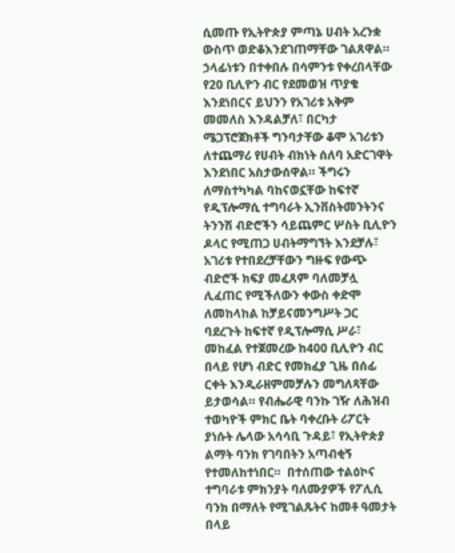ሲመጡ የኢትዮጵያ ምጣኔ ሀብት አረንቋ ውስጥ ወድቆእንደገጠማቸው ገልጸዋል።  ኃላፊነቱን በተቀበሉ በሳምንቱ የቀረበላቸው የ20 ቢሊዮን ብር የደመወዝ ጥያቄ እንደነበርና ይህንን የአገሪቱ አቅም መመለስ እንዳልቻለ፣ በርካታ ሜጋፕሮጀክቶች ግንባታቸው ቆሞ አገሪቱን ለተጨማሪ የሀብት ብክነት ሰለባ አድርገዋት እንደነበር አስታውሰዋል። ችግሩን ለማስተካካል ባከናወኗቸው ከፍተኛ የዲፕሎማሲ ተግባራት ኢንቨስትመንትንና ትንንሽ ብድሮችን ሳይጨምር ሦስት ቢሊዮን ዶላር የሚጠጋ ሀብትማግኘት እንደቻሉ፣ አገሪቱ የተበደረቻቸውን ግዙፍ የውጭ ብድሮች ክፍያ መፈጸም ባለመቻሏ ሊፈጠር የሚችለውን ቀውስ ቀድሞ ለመከላከል ከቻይናመንግሥት ጋር ባደረጉት ከፍተኛ የዲፕሎማሲ ሥራ፣ መከፈል የተጀመረው ከ400 ቢሊዮን ብር በላይ የሆነ ብድር የመክፈያ ጊዜ በሰፊ ርቀት እንዲራዘምመቻሉን መግለጻቸው ይታወሳል። የብሔራዊ ባንኩ ገዥ ለሕዝብ ተወካዮች ምክር ቤት ባቀረቡት ሪፖርት ያነሱት ሌላው አሳሳቢ ጉዳይ፣ የኢትዮጵያ ልማት ባንክ የገባበትን አጣብቂኝ የተመለከተነበር።  በተሰጠው ተልዕኮና ተግባራቱ ምክንያት ባለሙያዎች የፖሊሲ ባንክ በማለት የሚገልጹትና ከመቶ ዓመታት በላይ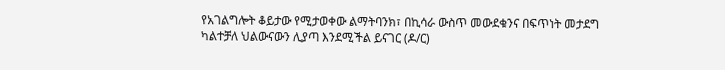የአገልግሎት ቆይታው የሚታወቀው ልማትባንክ፣ በኪሳራ ውስጥ መውደቁንና በፍጥነት መታደግ ካልተቻለ ህልውናውን ሊያጣ እንደሚችል ይናገር (ዶ/ር)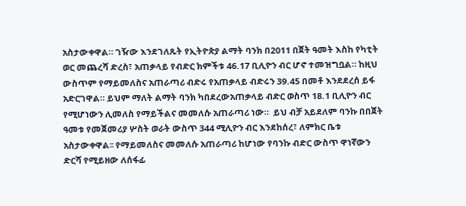አስታውቀዋል። ገዥው እንደገለጹት የኢትዮጵያ ልማት ባንክ በ2011 በጀት ዓመት እስከ የካቲት ወር መጨረሻ ድረስ፣ አጠቃላይ የብድር ክምችቱ 46.17 ቢሊዮን ብር ሆኖ ተመዝግቧል። ከዚህ ውስጥም የማይመለስና አጠራጣሪ ብድሩ የአጠቃላይ ብድሩን 39.45 በመቶ እንደደረሰ ይፋ አድርገዋል። ይህም ማለት ልማት ባንክ ካበደረውአጠቃላይ ብድር ወስጥ 18.1 ቢሊዮን ብር የሚሆነውን ሊመለስ የማይችልና መመለሱ አጠራጣሪ ነው።  ይህ ብቻ አይደለም ባንኩ በበጀት ዓመቱ የመጀመሪያ ሦስት ወራት ውስጥ 344 ሚሊዮን ብር እንደከሰረ፣ ለምክር ቤቱ አስታውቀዋል፡፡ የማይመለስና መመለሱ አጠራጣሪ ከሆነው የባንኩ ብድር ውስጥ ዋነኛውን ድርሻ የሚይዘው ለሰፋፊ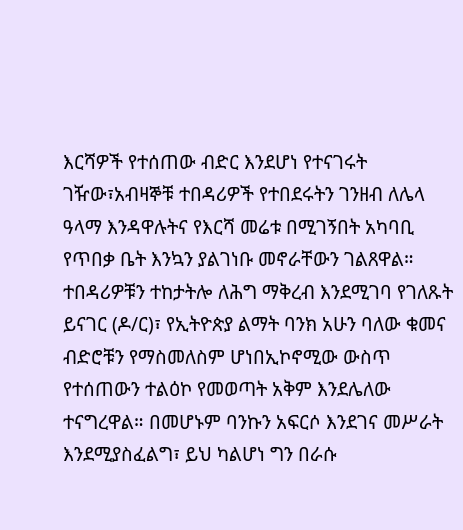እርሻዎች የተሰጠው ብድር እንደሆነ የተናገሩት ገዥው፣አብዛኞቹ ተበዳሪዎች የተበደሩትን ገንዘብ ለሌላ ዓላማ እንዳዋሉትና የእርሻ መሬቱ በሚገኝበት አካባቢ የጥበቃ ቤት እንኳን ያልገነቡ መኖራቸውን ገልጸዋል። ተበዳሪዎቹን ተከታትሎ ለሕግ ማቅረብ እንደሚገባ የገለጹት ይናገር (ዶ/ር)፣ የኢትዮጵያ ልማት ባንክ አሁን ባለው ቁመና ብድሮቹን የማስመለስም ሆነበኢኮኖሚው ውስጥ የተሰጠውን ተልዕኮ የመወጣት አቅም እንደሌለው ተናግረዋል። በመሆኑም ባንኩን አፍርሶ እንደገና መሥራት እንደሚያስፈልግ፣ ይህ ካልሆነ ግን በራሱ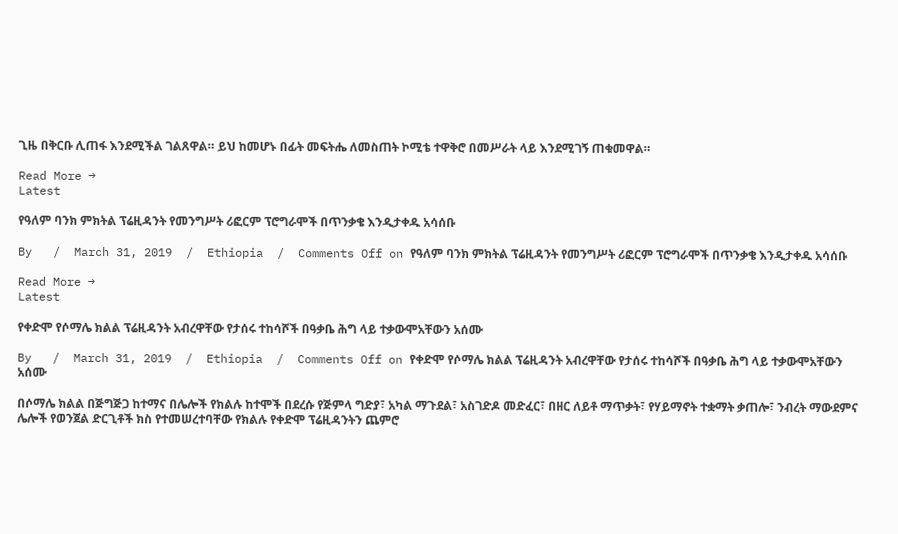ጊዜ በቅርቡ ሊጠፋ እንደሚችል ገልጸዋል። ይህ ከመሆኑ በፊት መፍትሔ ለመስጠት ኮሚቴ ተዋቅሮ በመሥራት ላይ እንደሚገኝ ጠቁመዋል።

Read More →
Latest

የዓለም ባንክ ምክትል ፕሬዚዳንት የመንግሥት ሪፎርም ፕሮግራሞች በጥንቃቄ እንዲታቀዱ አሳሰቡ

By   /  March 31, 2019  /  Ethiopia  /  Comments Off on የዓለም ባንክ ምክትል ፕሬዚዳንት የመንግሥት ሪፎርም ፕሮግራሞች በጥንቃቄ እንዲታቀዱ አሳሰቡ

Read More →
Latest

የቀድሞ የሶማሌ ክልል ፕሬዚዳንት አብረዋቸው የታሰሩ ተከሳሾች በዓቃቤ ሕግ ላይ ተቃውሞአቸውን አሰሙ

By   /  March 31, 2019  /  Ethiopia  /  Comments Off on የቀድሞ የሶማሌ ክልል ፕሬዚዳንት አብረዋቸው የታሰሩ ተከሳሾች በዓቃቤ ሕግ ላይ ተቃውሞአቸውን አሰሙ

በሶማሌ ክልል በጅግጅጋ ከተማና በሌሎች የክልሉ ከተሞች በደረሱ የጅምላ ግድያ፣ አካል ማጉደል፣ አስገድዶ መድፈር፣ በዘር ለይቶ ማጥቃት፣ የሃይማኖት ተቋማት ቃጠሎ፣ ንብረት ማውደምና ሌሎች የወንጀል ድርጊቶች ክስ የተመሠረተባቸው የክልሉ የቀድሞ ፕሬዚዳንትን ጨምሮ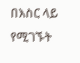በእስር ላይ የሚገኙት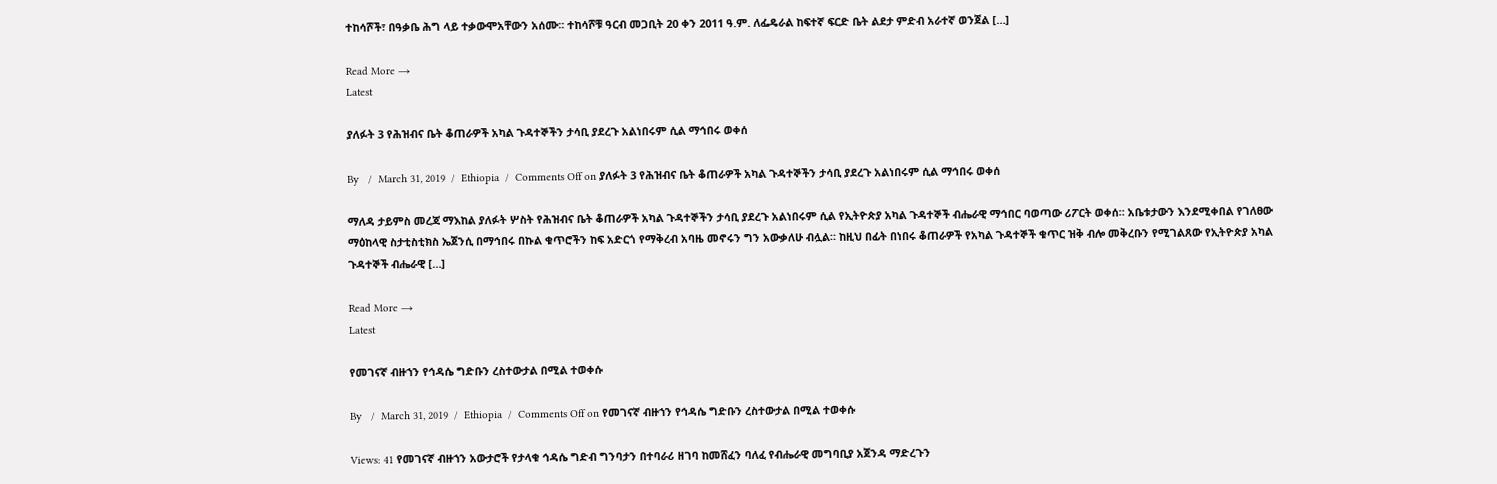ተከሳሾች፣ በዓቃቤ ሕግ ላይ ተቃውሞአቸውን አሰሙ፡፡ ተከሳሾቹ ዓርብ መጋቢት 20 ቀን 2011 ዓ.ም. ለፌዴራል ከፍተኛ ፍርድ ቤት ልደታ ምድብ አራተኛ ወንጀል […]

Read More →
Latest

ያለፉት 3 የሕዝብና ቤት ቆጠራዎች አካል ጉዳተኞችን ታሳቢ ያደረጉ አልነበሩም ሲል ማኅበሩ ወቀሰ

By   /  March 31, 2019  /  Ethiopia  /  Comments Off on ያለፉት 3 የሕዝብና ቤት ቆጠራዎች አካል ጉዳተኞችን ታሳቢ ያደረጉ አልነበሩም ሲል ማኅበሩ ወቀሰ

ማለዳ ታይምስ መረጃ ማእከል ያለፉት ሦስት የሕዝብና ቤት ቆጠራዎች አካል ጉዳተኞችን ታሳቢ ያደረጉ አልነበሩም ሲል የኢትዮጵያ አካል ጉዳተኞች ብሔራዊ ማኅበር ባወጣው ሪፖርት ወቀሰ። አቤቱታውን እንደሚቀበል የገለፀው ማዕከላዊ ስታቲስቲክስ ኤጀንሲ በማኅበሩ በኩል ቁጥሮችን ከፍ አድርጎ የማቅረብ አባዜ መኖሩን ግን አውቃለሁ ብሏል። ከዚህ በፊት በነበሩ ቆጠራዎች የአካል ጉዳተኞች ቁጥር ዝቅ ብሎ መቅረቡን የሚገልጸው የኢትዮጵያ አካል ጉዳተኞች ብሔራዊ […]

Read More →
Latest

የመገናኛ ብዙኀን የኅዳሴ ግድቡን ረስተውታል በሚል ተወቀሱ

By   /  March 31, 2019  /  Ethiopia  /  Comments Off on የመገናኛ ብዙኀን የኅዳሴ ግድቡን ረስተውታል በሚል ተወቀሱ

Views: 41 የመገናኛ ብዙኀን አውታሮች የታላቁ ኅዳሴ ግድብ ግንባታን በተባራሪ ዘገባ ከመሸፈን ባለፈ የብሔራዊ መግባቢያ አጀንዳ ማድረጉን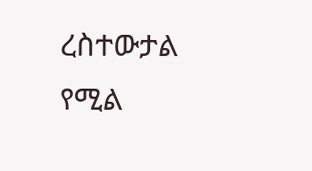ረስተውታል የሚል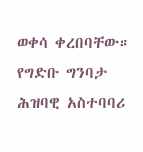ወቀሳ ቀረበባቸው። የግድቡ ግንባታ ሕዝባዊ አስተባባሪ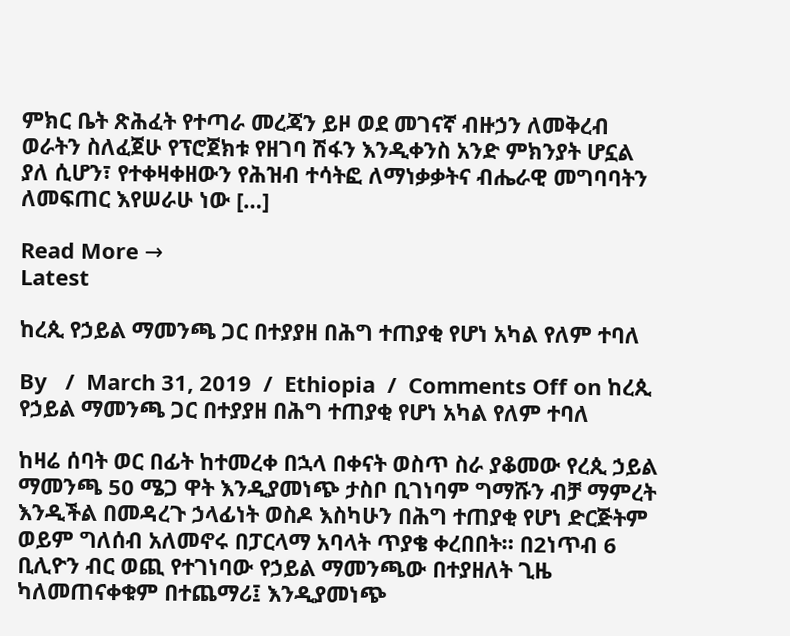ምክር ቤት ጽሕፈት የተጣራ መረጃን ይዞ ወደ መገናኛ ብዙኃን ለመቅረብ ወራትን ስለፈጀሁ የፕሮጀክቱ የዘገባ ሽፋን እንዲቀንስ አንድ ምክንያት ሆኗል ያለ ሲሆን፣ የተቀዛቀዘውን የሕዝብ ተሳትፎ ለማነቃቃትና ብሔራዊ መግባባትን ለመፍጠር እየሠራሁ ነው […]

Read More →
Latest

ከረጲ የኃይል ማመንጫ ጋር በተያያዘ በሕግ ተጠያቂ የሆነ አካል የለም ተባለ

By   /  March 31, 2019  /  Ethiopia  /  Comments Off on ከረጲ የኃይል ማመንጫ ጋር በተያያዘ በሕግ ተጠያቂ የሆነ አካል የለም ተባለ

ከዛሬ ሰባት ወር በፊት ከተመረቀ በኋላ በቀናት ወስጥ ስራ ያቆመው የረጲ ኃይል ማመንጫ 50 ሜጋ ዋት እንዲያመነጭ ታስቦ ቢገነባም ግማሹን ብቻ ማምረት እንዲችል በመዳረጉ ኃላፊነት ወስዶ እስካሁን በሕግ ተጠያቂ የሆነ ድርጅትም ወይም ግለሰብ አለመኖሩ በፓርላማ አባላት ጥያቄ ቀረበበት። በ2ነጥብ 6 ቢሊዮን ብር ወጪ የተገነባው የኃይል ማመንጫው በተያዘለት ጊዜ ካለመጠናቀቁም በተጨማሪ፤ እንዲያመነጭ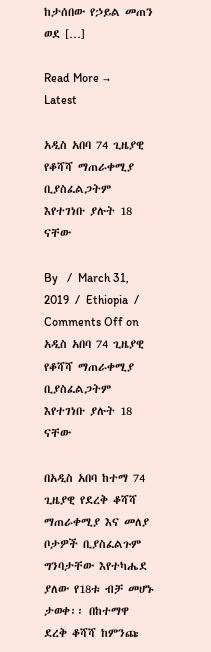ከታሰበው የኃይል መጠን ወደ […]

Read More →
Latest

አዲስ አበባ 74 ጊዜያዊ የቆሻሻ ማጠራቀሚያ ቢያስፈልጋትም እየተገነቡ ያሉት 18 ናቸው

By   /  March 31, 2019  /  Ethiopia  /  Comments Off on አዲስ አበባ 74 ጊዜያዊ የቆሻሻ ማጠራቀሚያ ቢያስፈልጋትም እየተገነቡ ያሉት 18 ናቸው

በአዲስ አበባ ከተማ 74 ጊዜያዊ የደረቅ ቆሻሻ ማጠራቀሚያ እና መለያ ቦታዎች ቢያስፈልጉም ግንባታቸው እየተካሔደ ያለው የ18ቱ ብቻ መሆኑ ታወቀ፡፡ በከተማዋ ደረቅ ቆሻሻ ከምንጩ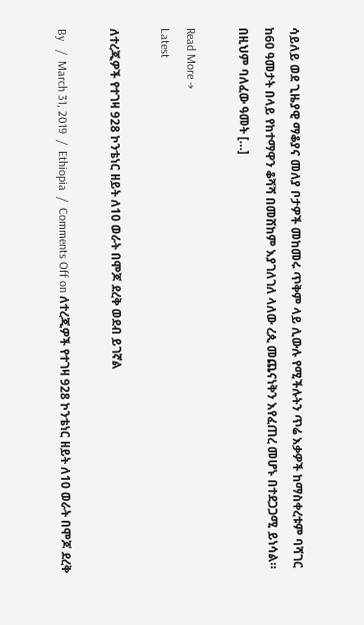ሳይለይ ወደ ጊዜያዊ ማቆያና መለያ ቦታዎች መከመሩ ጥቅም ላይ ሊውሉ የሚችሉትን ጥሬ እቃዎች ከማስቀረቱም ባሻገር ከ60 ዓመታት በላይ የከተማዋን ቆሻሻ በመሸከም እያገለገለ ላለው ረጲ መጨናነቅን እየፈጠረ መሆኑ በተደጋጋሚ ይነሳል። በዚህም ባለፈው ዓመት […]

Read More →
Latest

ለተረጂዎች የተገዛ 928 ኮንቴነር ዘይት ለ10 ወራት በሞጆ ደረቅ ወደብ ይገኛል

By   /  March 31, 2019  /  Ethiopia  /  Comments Off on ለተረጂዎች የተገዛ 928 ኮንቴነር ዘይት ለ10 ወራት በሞጆ ደረቅ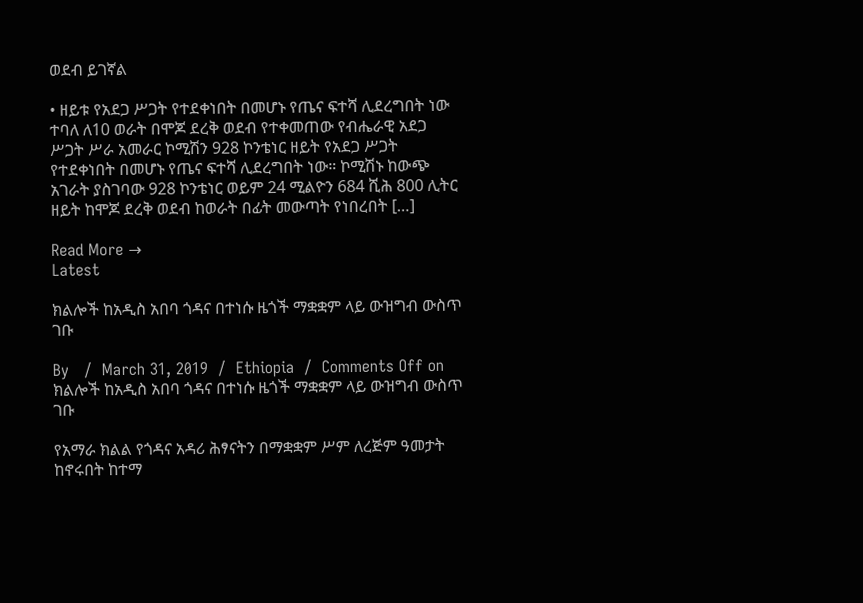ወደብ ይገኛል

• ዘይቱ የአደጋ ሥጋት የተደቀነበት በመሆኑ የጤና ፍተሻ ሊደረግበት ነው ተባለ ለ10 ወራት በሞጆ ደረቅ ወደብ የተቀመጠው የብሔራዊ አደጋ ሥጋት ሥራ አመራር ኮሚሽን 928 ኮንቴነር ዘይት የአደጋ ሥጋት የተደቀነበት በመሆኑ የጤና ፍተሻ ሊደረግበት ነው። ኮሚሽኑ ከውጭ አገራት ያስገባው 928 ኮንቴነር ወይም 24 ሚልዮን 684 ሺሕ 800 ሊትር ዘይት ከሞጆ ደረቅ ወደብ ከወራት በፊት መውጣት የነበረበት […]

Read More →
Latest

ክልሎች ከአዲስ አበባ ጎዳና በተነሱ ዜጎች ማቋቋም ላይ ውዝግብ ውስጥ ገቡ

By   /  March 31, 2019  /  Ethiopia  /  Comments Off on ክልሎች ከአዲስ አበባ ጎዳና በተነሱ ዜጎች ማቋቋም ላይ ውዝግብ ውስጥ ገቡ

የአማራ ክልል የጎዳና አዳሪ ሕፃናትን በማቋቋም ሥም ለረጅም ዓመታት ከኖሩበት ከተማ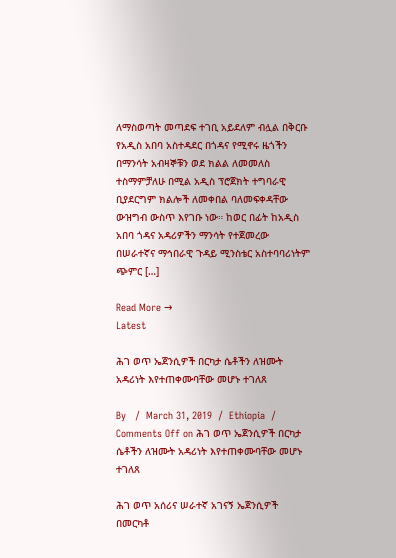ለማስወጣት መጣደፍ ተገቢ አይደለም ብሏል በቅርቡ የአዲስ አበባ አስተዳደር በጎዳና የሚኖሩ ዜጎችን በማንሳት አብዛኞቹን ወደ ክልል ለመመለስ ተስማምቻለሁ በሚል አዲስ ፕሮጀክት ተግባራዊ ቢያደርግም ክልሎች ለመቀበል ባለመፍቀዳቸው ውዝግብ ውስጥ እየገቡ ነው። ከወር በፊት ከአዲስ አበባ ጎዳና አዳሪዎችን ማንሳት የተጀመረው በሠራተኛና ማኅበራዊ ጉዳይ ሚንስቴር አስተባባሪነትም ጭምር […]

Read More →
Latest

ሕገ ወጥ ኤጀንሲዎች በርካታ ሴቶችን ለዝሙት አዳሪነት እየተጠቀሙባቸው መሆኑ ተገለጸ

By   /  March 31, 2019  /  Ethiopia  /  Comments Off on ሕገ ወጥ ኤጀንሲዎች በርካታ ሴቶችን ለዝሙት አዳሪነት እየተጠቀሙባቸው መሆኑ ተገለጸ

ሕገ ወጥ አሰሪና ሠራተኛ አገናኝ ኤጀንሲዎች በመርካቶ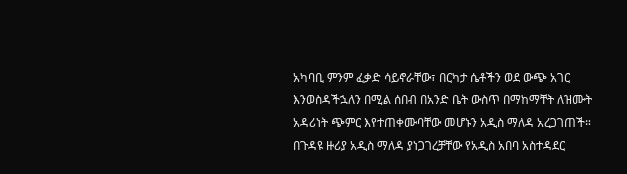አካባቢ ምንም ፈቃድ ሳይኖራቸው፣ በርካታ ሴቶችን ወደ ውጭ አገር እንወስዳችኋለን በሚል ሰበብ በአንድ ቤት ውስጥ በማከማቸት ለዝሙት አዳሪነት ጭምር እየተጠቀሙባቸው መሆኑን አዲስ ማለዳ አረጋገጠች። በጉዳዩ ዙሪያ አዲስ ማለዳ ያነጋገረቻቸው የአዲስ አበባ አስተዳደር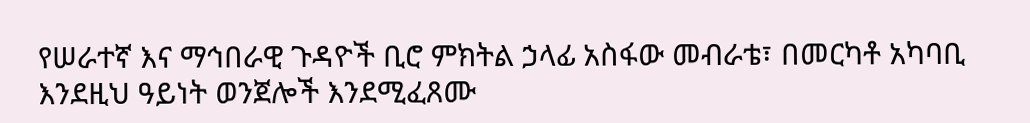የሠራተኛ እና ማኅበራዊ ጉዳዮች ቢሮ ምክትል ኃላፊ አስፋው መብራቴ፣ በመርካቶ አካባቢ እንደዚህ ዓይነት ወንጀሎች እንደሚፈጸሙ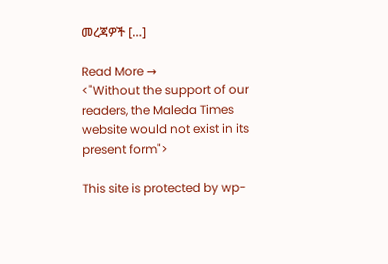መረጃዎች […]

Read More →
<"Without the support of our readers, the Maleda Times website would not exist in its present form">

This site is protected by wp-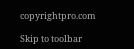copyrightpro.com

Skip to toolbar